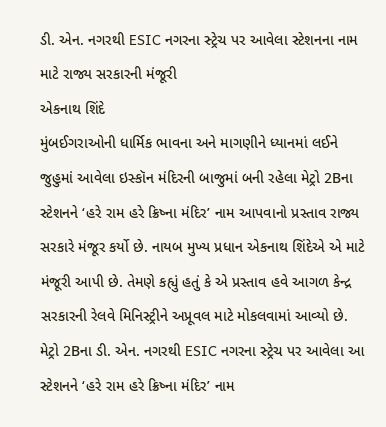ડી. એન. નગરથી ESIC નગરના સ્ટ્રેચ પર આવેલા સ્ટેશનના નામ માટે રાજ્ય સરકારની મંજૂરી
એકનાથ શિંદે
મુંબઈગરાઓની ધાર્મિક ભાવના અને માગણીને ધ્યાનમાં લઈને જુહુમાં આવેલા ઇસ્કૉન મંદિરની બાજુમાં બની રહેલા મેટ્રો 2Bના સ્ટેશનને ‘હરે રામ હરે ક્રિષ્ના મંદિર’ નામ આપવાનો પ્રસ્તાવ રાજ્ય સરકારે મંજૂર કર્યો છે. નાયબ મુખ્ય પ્રધાન એકનાથ શિંદેએ એ માટે મંજૂરી આપી છે. તેમણે કહ્યું હતું કે એ પ્રસ્તાવ હવે આગળ કેન્દ્ર સરકારની રેલવે મિનિસ્ટ્રીને અપ્રૂવલ માટે મોકલવામાં આવ્યો છે. મેટ્રો 2Bના ડી. એન. નગરથી ESIC નગરના સ્ટ્રેચ પર આવેલા આ સ્ટેશનને ‘હરે રામ હરે ક્રિષ્ના મંદિર’ નામ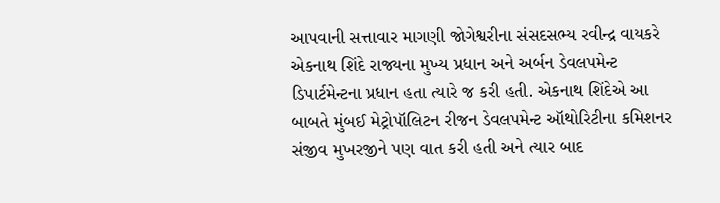આપવાની સત્તાવાર માગણી જોગેશ્વરીના સંસદસભ્ય રવીન્દ્ર વાયકરે એકનાથ શિંદે રાજ્યના મુખ્ય પ્રધાન અને અર્બન ડેવલપમેન્ટ ડિપાર્ટમેન્ટના પ્રધાન હતા ત્યારે જ કરી હતી. એકનાથ શિંદેએ આ બાબતે મુંબઈ મેટ્રોપૉલિટન રીજન ડેવલપમેન્ટ ઑથોરિટીના કમિશનર સંજીવ મુખરજીને પણ વાત કરી હતી અને ત્યાર બાદ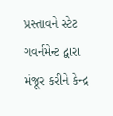પ્રસ્તાવને સ્ટેટ ગવર્નમેન્ટ દ્વારા મંજૂર કરીને કેન્દ્ર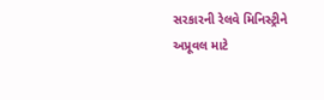સરકારની રેલવે મિનિસ્ટ્રીને અપ્રૂવલ માટે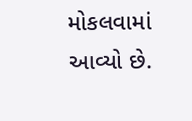મોકલવામાં આવ્યો છે.